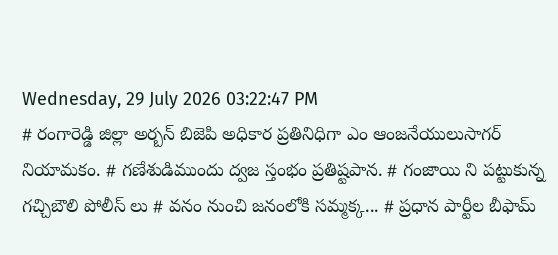Wednesday, 29 July 2026 03:22:47 PM
# రంగారెడ్డి జిల్లా అర్బన్ బిజెపి అధికార ప్రతినిధిగా ఎం ఆంజనేయులుసాగర్ నియామకం. # గణేశుడిముందు ద్వజ స్తంభం ప్రతిష్టపాన. # గంజాయి ని పట్టుకున్న గచ్చిబౌలి పోలీస్ లు # వనం నుంచి జనంలోకి సమ్మక్క... # ప్రధాన పార్టీల బీఫామ్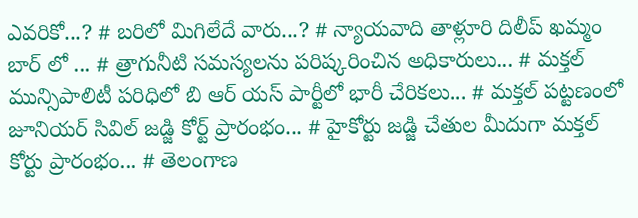ఎవరికో...? # బరిలో మిగిలేదే వారు...? # న్యాయవాది తాళ్లూరి దిలీప్ ఖమ్మం బార్ లో ... # త్రాగునీటి సమస్యలను పరిష్కరించిన అధికారులు... # మక్తల్ మున్సిపాలిటీ పరిధిలో బి ఆర్ యస్ పార్టీలో భారీ చేరికలు... # మక్తల్ పట్టణంలో జూనియర్ సివిల్ జడ్జి కోర్ట్ ప్రారంభం... # హైకోర్టు జడ్జి చేతుల మీదుగా మక్తల్ కోర్టు ప్రారంభం... # తెలంగాణ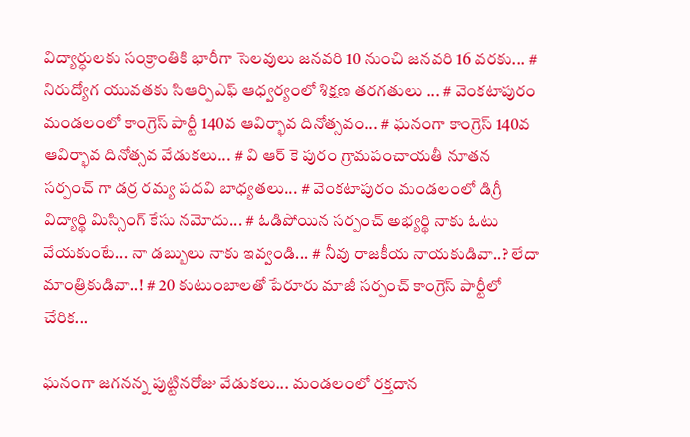విద్యార్ధులకు సంక్రాంతికి భారీగా సెలవులు జనవరి 10 నుంచి జనవరి 16 వరకు... # నిరుద్యోగ యువతకు సిఆర్పిఎఫ్ ఆధ్వర్యంలో శిక్షణ తరగతులు ... # వెంకటాపురం మండలంలో కాంగ్రెస్ పార్టీ 140వ ఆవిర్భావ దినోత్సవం... # ఘనంగా కాంగ్రెస్ 140వ ఆవిర్భావ దినోత్సవ వేడుకలు... # వి ఆర్ కె పురం గ్రామపంచాయతీ నూతన సర్పంచ్ గా డర్ర రమ్య పదవి బాధ్యతలు... # వెంకటాపురం మండలంలో డిగ్రీ విద్యార్థి మిస్సింగ్ కేసు నమోదు... # ఓడిపోయిన సర్పంచ్ అభ్యర్థి నాకు ఓటు వేయకుంటే... నా డబ్బులు నాకు ఇవ్వండి... # నీవు రాజకీయ నాయకుడివా..? లేదా మాంత్రికుడివా..! # 20 కుటుంబాలతో పేరూరు మాజీ సర్పంచ్ కాంగ్రెస్ పార్టీలో చేరిక...

ఘనంగా జగనన్న పుట్టినరోజు వేడుకలు... మండలంలో రక్తదాన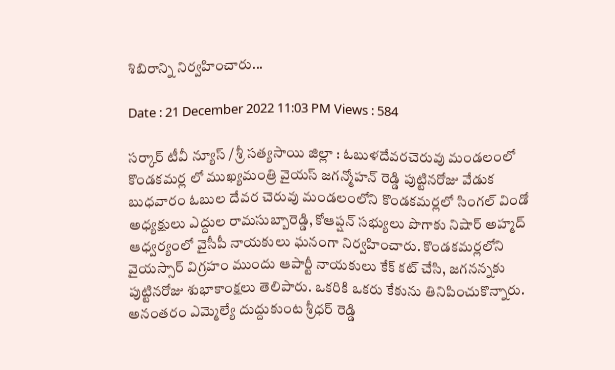శిబిరాన్ని నిర్వహించారు...

Date : 21 December 2022 11:03 PM Views : 584

సర్కార్ టీవీ న్యూస్ / శ్రీ సత్యసాయి జిల్లా : ఓబుళదేవరచెరువు మండలంలో కొండకమర్ల లో ముఖ్యమంత్రి వైయస్ జగన్మోహన్ రెడ్డి పుట్టినరోజు వేడుక బుధవారం ఓబుల దేవర చెరువు మండలంలోని కొండకమర్లలో సింగల్ విండో అధ్యక్షులు ఎద్దుల రామసుబ్బారెడ్డి, కోఆప్షన్ సభ్యులు పొగాకు నిషార్ అహ్మద్ ఆధ్వర్యంలో వైసీపీ నాయకులు ఘనంగా నిర్వహించారు. కొండకమర్లలోని వైయస్సార్ విగ్రహం ముందు ఆపార్టీ నాయకులు కేక్ కట్ చేసి, జగనన్నకు పుట్టినరోజు శుభాకాంక్షలు తెలిపారు. ఒకరికి ఒకరు కేకును తినిపించుకొన్నారు. అనంతరం ఎమ్మెల్యే దుద్దుకుంట శ్రీధర్ రెడ్డి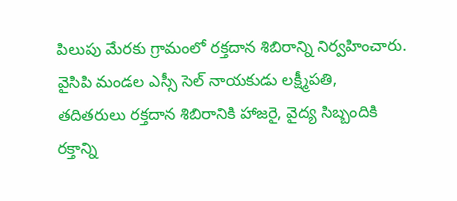పిలుపు మేరకు గ్రామంలో రక్తదాన శిబిరాన్ని నిర్వహించారు. వైసిపి మండల ఎస్సీ సెల్ నాయకుడు లక్ష్మీపతి, తదితరులు రక్తదాన శిబిరానికి హాజరై, వైద్య సిబ్బందికి రక్తాన్ని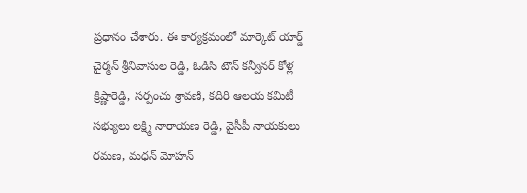ప్రధానం చేశారు. ఈ కార్యక్రమంలో మార్కెట్ యార్డ్ చైర్మన్ శ్రీనివాసుల రెడ్డి, ఓడిసి టౌన్ కన్వీనర్ కోళ్ల క్రిష్ణారెడ్డి, సర్పంచు శ్రావణి, కదిరి ఆలయ కమిటీ సభ్యులు లక్ష్మి నారాయణ రెడ్డి, వైసీపీ నాయకులు రమణ, మధన్ మోహన్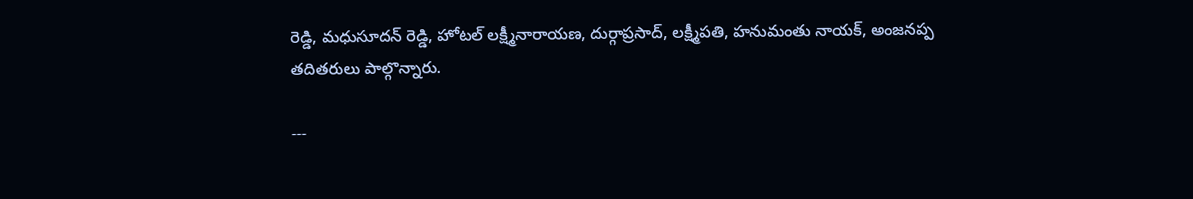రెడ్డి, మధుసూదన్ రెడ్డి, హోటల్ లక్ష్మీనారాయణ, దుర్గాప్రసాద్, లక్ష్మీపతి, హనుమంతు నాయక్, అంజనప్ప తదితరులు పాల్గొన్నారు.

---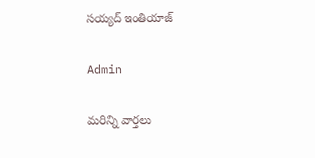సయ్యద్ ఇంతియాజ్

Admin

మరిన్ని వార్తలు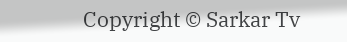Copyright © Sarkar Tv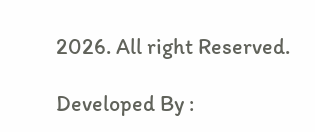2026. All right Reserved.

Developed By :